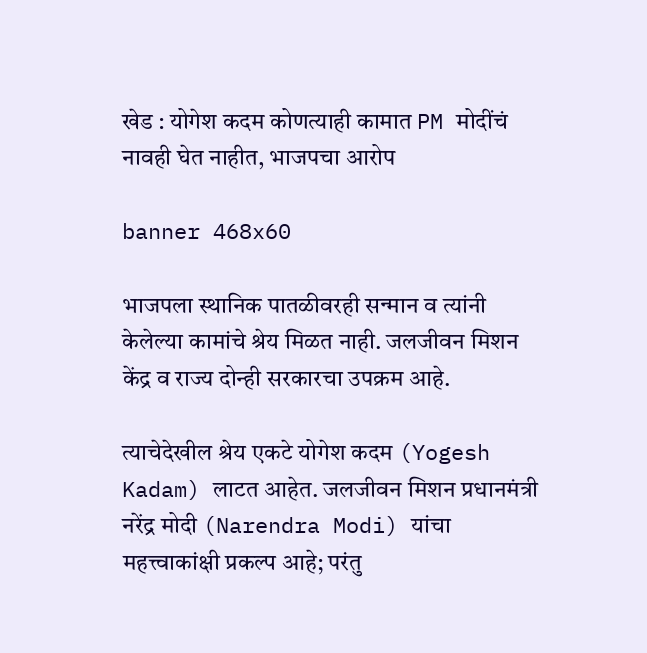खेड : योगेश कदम कोणत्याही कामात PM मोदींचं नावही घेत नाहीत, भाजपचा आरोप

banner 468x60

भाजपला स्थानिक पातळीवरही सन्मान व त्यांनी केलेल्या कामांचे श्रेय मिळत नाही. जलजीवन मिशन केंद्र व राज्य दोन्ही सरकारचा उपक्रम आहे.

त्याचेदेखील श्रेय एकटे योगेश कदम (Yogesh Kadam) लाटत आहेत. जलजीवन मिशन प्रधानमंत्री नरेंद्र मोदी (Narendra Modi) यांचा महत्त्वाकांक्षी प्रकल्प आहे; परंतु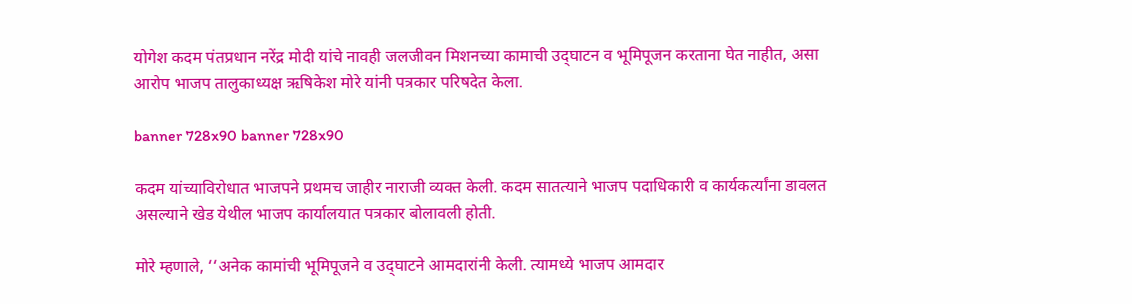योगेश कदम पंतप्रधान नरेंद्र मोदी यांचे नावही जलजीवन मिशनच्या कामाची उद्‍घाटन व भूमिपूजन करताना घेत नाहीत, असा आरोप भाजप तालुकाध्यक्ष ऋषिकेश मोरे यांनी पत्रकार परिषदेत केला.

banner 728x90 banner 728x90

कदम यांच्याविरोधात भाजपने प्रथमच जाहीर नाराजी व्यक्त केली. कदम सातत्याने भाजप पदाधिकारी व कार्यकर्त्यांना डावलत असल्याने खेड येथील भाजप कार्यालयात पत्रकार बोलावली होती.

मोरे म्हणाले, ‘‘अनेक कामांची भूमिपूजने व उद्‍घाटने आमदारांनी केली. त्यामध्ये भाजप आमदार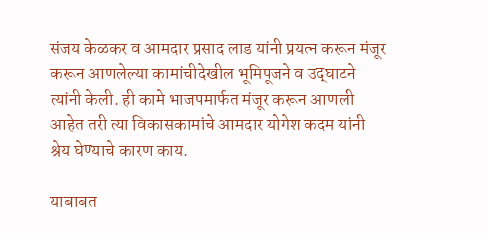संजय केळकर व आमदार प्रसाद लाड यांनी प्रयत्न करून मंजूर करून आणलेल्या कामांचीदेखील भूमिपूजने व उद्‍घाटने त्यांनी केली. ही कामे भाजपमार्फत मंजूर करून आणली आहेत तरी त्या विकासकामांचे आमदार योगेश कदम यांनी श्रेय घेण्याचे कारण काय.

याबाबत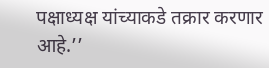पक्षाध्यक्ष यांच्याकडे तक्रार करणार आहे.’’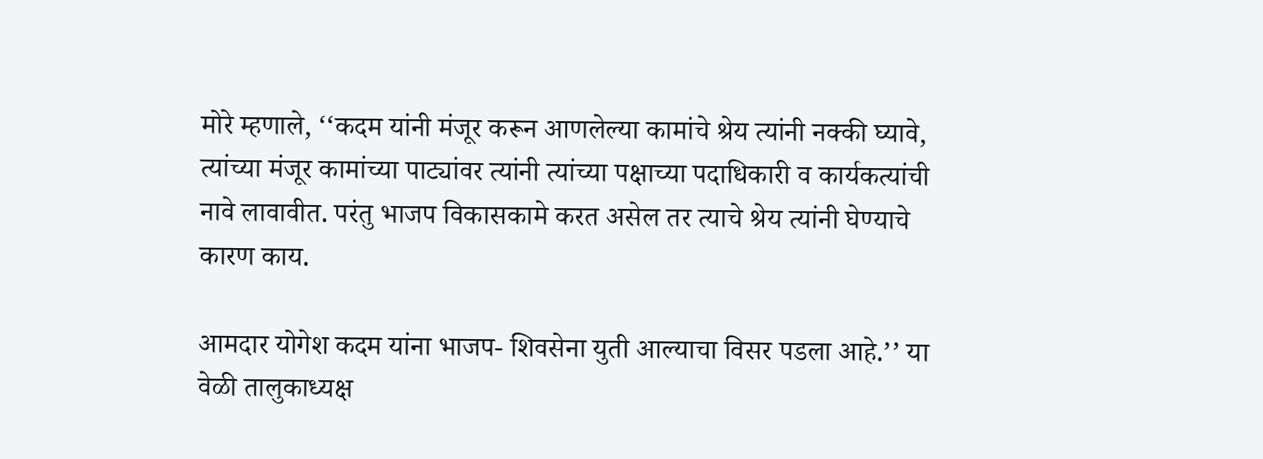मोरे म्हणाले, ‘‘कदम यांनी मंजूर करून आणलेल्या कामांचे श्रेय त्यांनी नक्की घ्यावे, त्यांच्या मंजूर कामांच्या पाट्यांवर त्यांनी त्यांच्या पक्षाच्या पदाधिकारी व कार्यकत्यांची नावे लावावीत. परंतु भाजप विकासकामे करत असेल तर त्याचे श्रेय त्यांनी घेण्याचे कारण काय.

आमदार योगेश कदम यांना भाजप- शिवसेना युती आल्याचा विसर पडला आहे.’’ या वेळी तालुकाध्यक्ष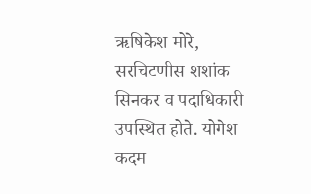ऋषिकेश मोरे, सरचिटणीस शशांक सिनकर व पदाधिकारी उपस्थित होते. योगेश कदम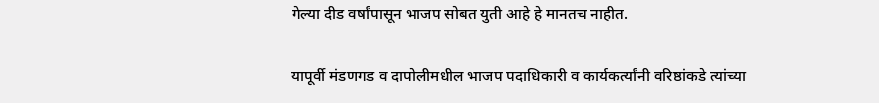गेल्या दीड वर्षांपासून भाजप सोबत युती आहे हे मानतच नाहीत.

यापूर्वी मंडणगड व दापोलीमधील भाजप पदाधिकारी व कार्यकर्त्यांनी वरिष्ठांकडे त्यांच्या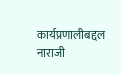कार्यप्रणालीबद्दल नाराजी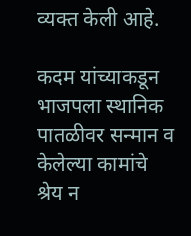व्यक्त केली आहे.

कदम यांच्याकडून भाजपला स्थानिक पातळीवर सन्मान व केलेल्या कामांचे श्रेय न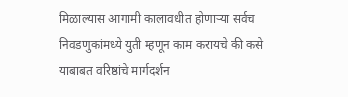मिळाल्यास आगामी कालावधीत होणाऱ्या सर्वच निवडणुकांमध्ये युती म्हणून काम करायचे की कसे याबाबत वरिष्ठांचे मार्गदर्शन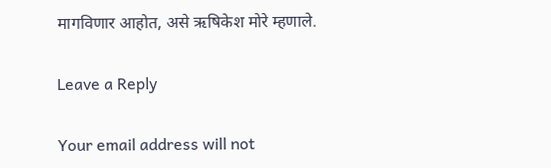मागविणार आहोत, असे ऋषिकेश मोरे म्हणाले.

Leave a Reply

Your email address will not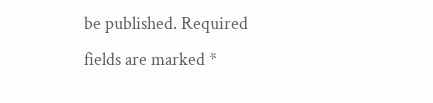be published. Required fields are marked *